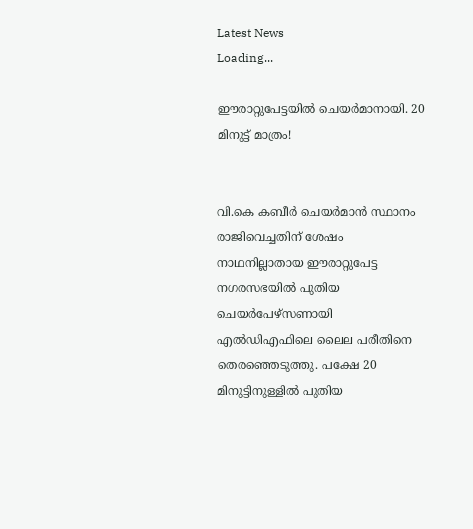Latest News
Loading...

ഈരാറ്റുപേട്ടയില്‍ ചെയര്‍മാനായി. 20 മിനുട്ട് മാത്രം!


വി.കെ കബീര്‍ ചെയര്‍മാന്‍ സ്ഥാനം രാജിവെച്ചതിന് ശേഷം നാഥനില്ലാതായ ഈരാറ്റുപേട്ട നഗരസഭയില്‍ പുതിയ ചെയര്‍പേഴ്‌സണായി എല്‍ഡിഎഫിലെ ലൈല പരീതിനെ തെരഞ്ഞെടുത്തു. പക്ഷേ 20 മിനുട്ടിനുള്ളില്‍ പുതിയ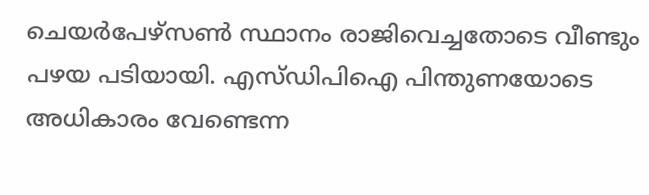ചെയര്‍പേഴ്‌സണ്‍ സ്ഥാനം രാജിവെച്ചതോടെ വീണ്ടും പഴയ പടിയായി. എസ്ഡിപിഐ പിന്തുണയോടെ അധികാരം വേണ്ടെന്ന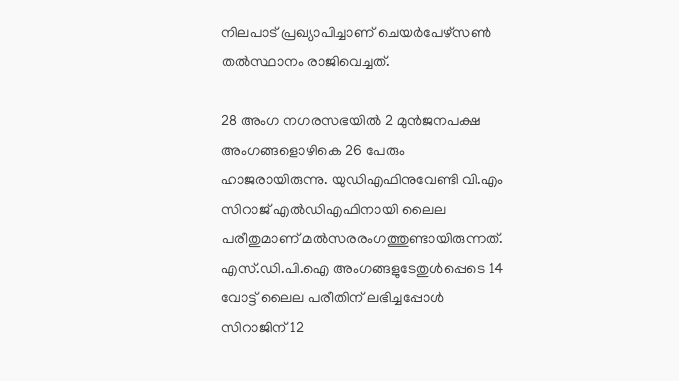നിലപാട് പ്രഖ്യാപിച്ചാണ് ചെയര്‍പേഴ്‌സണ്‍ തല്‍സ്ഥാനം രാജിവെച്ചത്.

28 അംഗ നഗരസഭയില്‍ 2 മുന്‍ജനപക്ഷ അംഗങ്ങളൊഴികെ 26 പേരും ഹാജരായിരുന്നു. യുഡിഎഫിനുവേണ്ടി വി.എം സിറാജ് എല്‍ഡിഎഫിനായി ലൈല പരീതുമാണ് മല്‍സരരംഗത്തുണ്ടായിരുന്നത്. എസ്.ഡി.പി.ഐ അംഗങ്ങളുടേതുള്‍പ്പെടെ 14 വോട്ട് ലൈല പരീതിന് ലഭിച്ചപ്പോള്‍ സിറാജിന് 12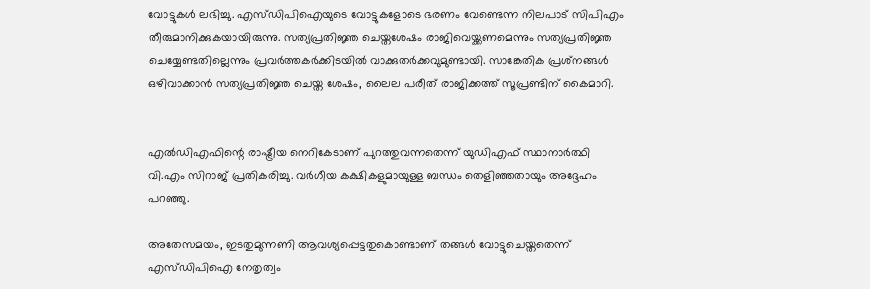വോട്ടുകള്‍ ലഭിച്ചു. എസ്ഡിപിഐയുടെ വോട്ടുകളോടെ ഭരണം വേണ്ടെന്ന നിലപാട് സിപിഎം തീരുമാനിക്കുകയായിരുന്നു. സത്യപ്രതിജ്ഞ ചെയ്തശേഷം രാജിവെയ്ക്കണമെന്നും സത്യപ്രതിജ്ഞ ചെയ്യേണ്ടതില്ലെന്നും പ്രവര്‍ത്തകര്‍ക്കിടയില്‍ വാക്കുതര്‍ക്കവുമുണ്ടായി. സാങ്കേതിക പ്രശ്‌നങ്ങള്‍ ഒഴിവാക്കാന്‍ സത്യപ്രതിജ്ഞ ചെയ്ത ശേഷം, ലൈല പരീത് രാജിക്കത്ത് സൂപ്രണ്ടിന് കൈമാറി.


എല്‍ഡിഎഫിന്റെ രാഷ്ട്രീയ നെറികേടാണ് പുറത്തുവന്നതെന്ന് യുഡിഎഫ് സ്ഥാനാര്‍ത്ഥി വി.എം സിറാജ് പ്രതികരിച്ചു. വര്‍ഗീയ കക്ഷികളുമായുള്ള ബന്ധം തെളിഞ്ഞതായും അദ്ദേഹം പറഞ്ഞു.

അതേസമയം, ഇടതുമുന്നണി ആവശ്യപ്പെട്ടതുകൊണ്ടാണ് തങ്ങള്‍ വോട്ടുചെയ്തതെന്ന് എസ്ഡിപിഐ നേതൃത്വം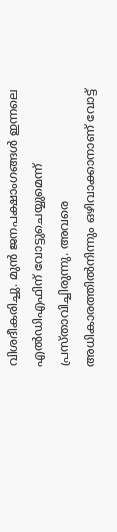വിശദീകരിച്ചു. മുന്‍ ജനപക്ഷാംഗങ്ങള്‍ ഇന്നലെ എല്‍ഡിഎഫിന് വോട്ടുചെയ്യുമെന്ന് പ്രസ്താവിച്ചിരുന്നു. അവരെ അധികാരത്തില്‍നിന്നും ഒഴിവാക്കാനാണ് വോട്ട്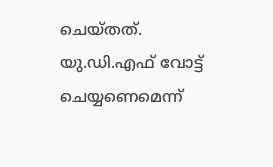ചെയ്തത്. യു.ഡി.എഫ് വോട്ട് ചെയ്യണെമെന്ന്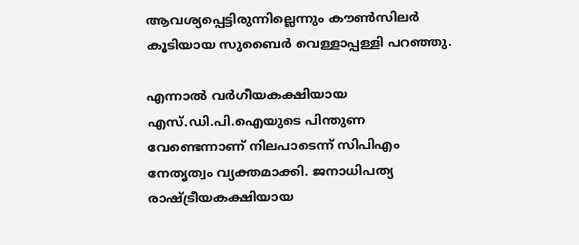ആവശ്യപ്പെട്ടിരുന്നില്ലെന്നും കൗണ്‍സിലര്‍ കൂടിയായ സുബൈര്‍ വെള്ളാപ്പള്ളി പറഞ്ഞു.

എന്നാല്‍ വര്‍ഗീയകക്ഷിയായ എസ്.ഡി.പി.ഐയുടെ പിന്തുണ വേണ്ടെന്നാണ് നിലപാടെന്ന് സിപിഎം നേതൃത്വം വ്യക്തമാക്കി. ജനാധിപത്യ രാഷ്ട്രീയകക്ഷിയായ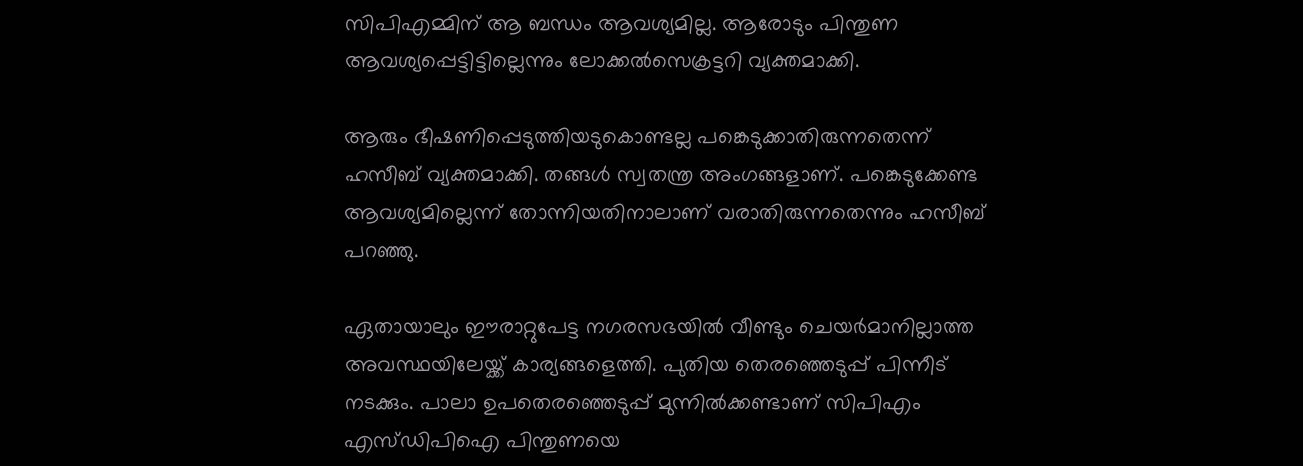സിപിഎമ്മിന് ആ ബന്ധം ആവശ്യമില്ല. ആരോടും പിന്തുണ ആവശ്യപ്പെട്ടിട്ടില്ലെന്നും ലോക്കല്‍സെക്രട്ടറി വ്യക്തമാക്കി.

ആരും ഭീഷണിപ്പെടുത്തിയടുകൊണ്ടല്ല പങ്കെടുക്കാതിരുന്നതെന്ന് ഹസീബ് വ്യക്തമാക്കി. തങ്ങള്‍ സ്വതന്ത്ര അംഗങ്ങളാണ്. പങ്കെടുക്കേണ്ട ആവശ്യമില്ലെന്ന് തോന്നിയതിനാലാണ് വരാതിരുന്നതെന്നും ഹസീബ് പറഞ്ഞു.

ഏതായാലും ഈരാറ്റുപേട്ട നഗരസഭയില്‍ വീണ്ടും ചെയര്‍മാനില്ലാത്ത അവസ്ഥയിലേയ്ക്ക് കാര്യങ്ങളെത്തി. പുതിയ തെരഞ്ഞെടുപ്പ് പിന്നീട് നടക്കും. പാലാ ഉപതെരഞ്ഞെടുപ്പ് മുന്നില്‍ക്കണ്ടാണ് സിപിഎം എസ്ഡിപിഐ പിന്തുണയെ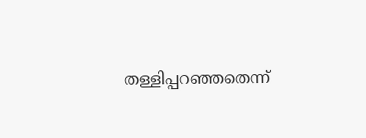തള്ളിപ്പറഞ്ഞതെന്ന്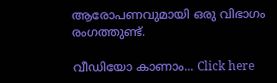ആരോപണവുമായി ഒരു വിഭാഗം രംഗത്തുണ്ട്.

വീഡിയോ കാണാം... Click here